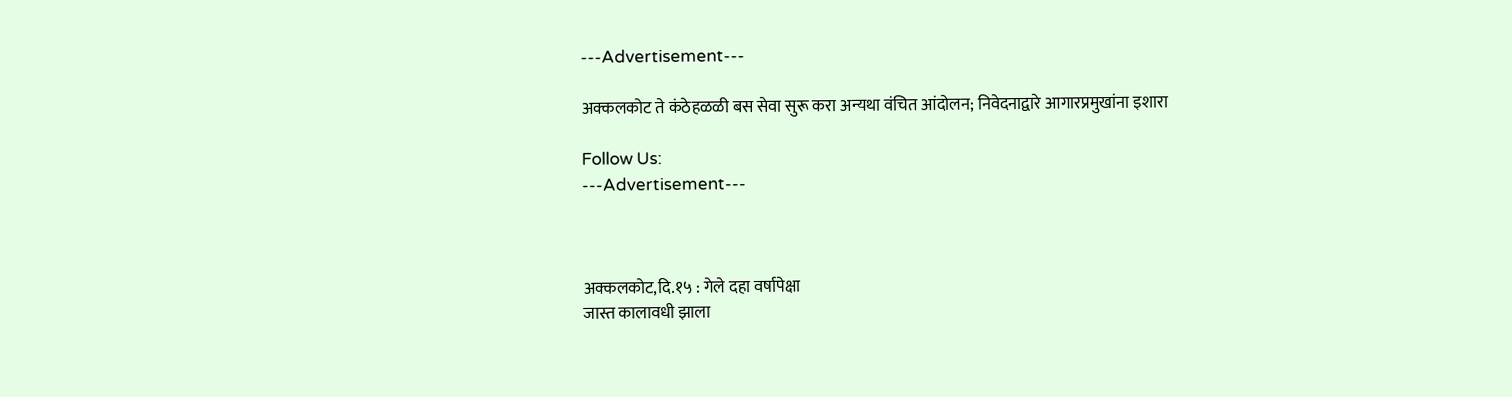---Advertisement---

अक्कलकोट ते कंठेहळळी बस सेवा सुरू करा अन्यथा वंचित आंदोलन; निवेदनाद्वारे आगारप्रमुखांना इशारा

Follow Us:
---Advertisement---



अक्कलकोट,दि.१५ : गेले दहा वर्षापेक्षा
जास्त कालावधी झाला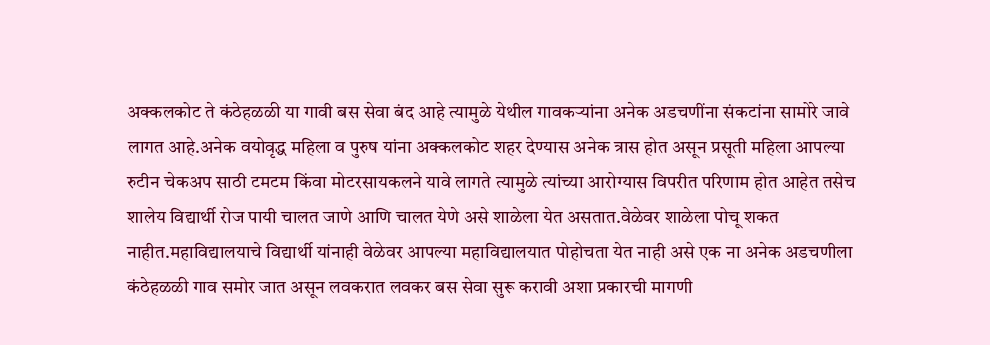अक्कलकोट ते कंठेहळळी या गावी बस सेवा बंद आहे त्यामुळे येथील गावकऱ्यांना अनेक अडचणींना संकटांना सामोरे जावे लागत आहे.अनेक वयोवृद्ध महिला व पुरुष यांना अक्कलकोट शहर देण्यास अनेक त्रास होत असून प्रसूती महिला आपल्या रुटीन चेकअप साठी टमटम किंवा मोटरसायकलने यावे लागते त्यामुळे त्यांच्या आरोग्यास विपरीत परिणाम होत आहेत तसेच शालेय विद्यार्थी रोज पायी चालत जाणे आणि चालत येणे असे शाळेला येत असतात.वेळेवर शाळेला पोचू शकत नाहीत.महाविद्यालयाचे विद्यार्थी यांनाही वेळेवर आपल्या महाविद्यालयात पोहोचता येत नाही असे एक ना अनेक अडचणीला कंठेहळळी गाव समोर जात असून लवकरात लवकर बस सेवा सुरू करावी अशा प्रकारची मागणी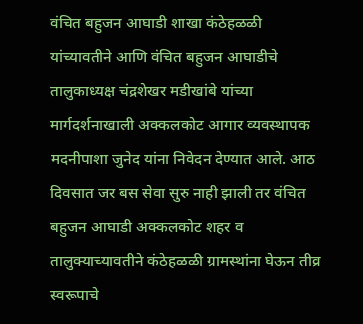वंचित बहुजन आघाडी शाखा कंठेहळळी यांच्यावतीने आणि वंचित बहुजन आघाडीचे तालुकाध्यक्ष चंद्रशेखर मडीखांबे यांच्या मार्गदर्शनाखाली अक्कलकोट आगार व्यवस्थापक मदनीपाशा जुनेद यांना निवेदन देण्यात आले. आठ दिवसात जर बस सेवा सुरु नाही झाली तर वंचित बहुजन आघाडी अक्कलकोट शहर व तालुक्याच्यावतीने कंठेहळळी ग्रामस्थांना घेऊन तीव्र स्वरूपाचे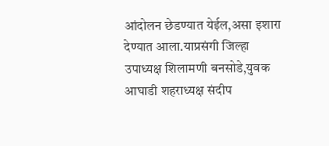आंदोलन छेडण्यात येईल,असा इशारा देण्यात आला.याप्रसंगी जिल्हा उपाध्यक्ष शिलामणी बनसोडे,युवक आघाडी शहराध्यक्ष संदीप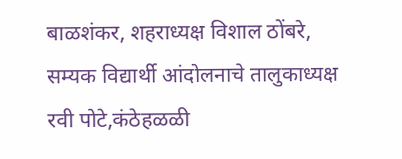बाळशंकर, शहराध्यक्ष विशाल ठोंबरे, सम्यक विद्यार्थी आंदोलनाचे तालुकाध्यक्ष रवी पोटे,कंठेहळळी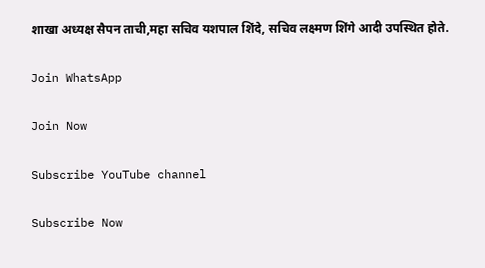शाखा अध्यक्ष सैपन ताची,महा सचिव यशपाल शिंदे, सचिव लक्ष्मण शिंगे आदी उपस्थित होते.

Join WhatsApp

Join Now

Subscribe YouTube channel

Subscribe Now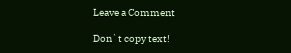Leave a Comment

Don`t copy text!